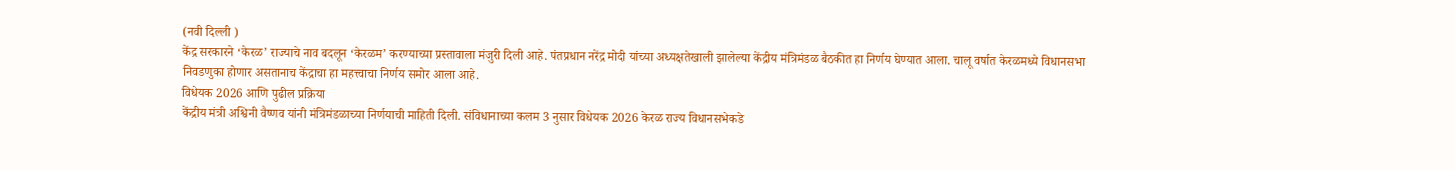(नवी दिल्ली )
केंद्र सरकारने ‘केरळ’ राज्याचे नाव बदलून ‘केरळम’ करण्याच्या प्रस्तावाला मंजुरी दिली आहे. पंतप्रधान नरेंद्र मोदी यांच्या अध्यक्षतेखाली झालेल्या केंद्रीय मंत्रिमंडळ बैठकीत हा निर्णय घेण्यात आला. चालू वर्षात केरळमध्ये विधानसभा निवडणुका होणार असतानाच केंद्राचा हा महत्त्वाचा निर्णय समोर आला आहे.
विधेयक 2026 आणि पुढील प्रक्रिया
केंद्रीय मंत्री अश्विनी वैष्णव यांनी मंत्रिमंडळाच्या निर्णयाची माहिती दिली. संविधानाच्या कलम 3 नुसार विधेयक 2026 केरळ राज्य विधानसभेकडे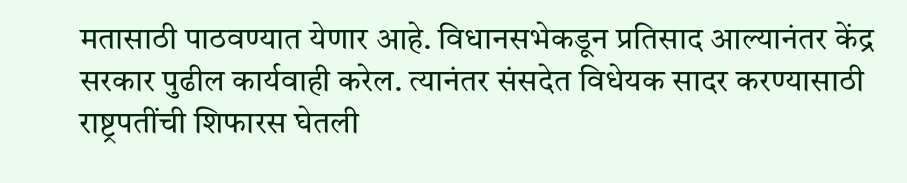मतासाठी पाठवण्यात येणार आहे. विधानसभेकडून प्रतिसाद आल्यानंतर केंद्र सरकार पुढील कार्यवाही करेल. त्यानंतर संसदेत विधेयक सादर करण्यासाठी राष्ट्रपतींची शिफारस घेतली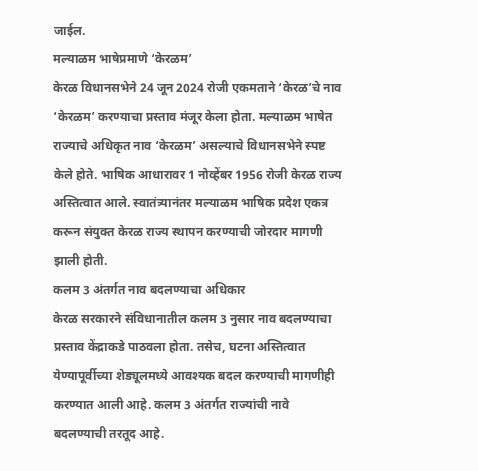जाईल.
मल्याळम भाषेप्रमाणे ‘केरळम’
केरळ विधानसभेने 24 जून 2024 रोजी एकमताने ‘केरळ’चे नाव ‘केरळम’ करण्याचा प्रस्ताव मंजूर केला होता. मल्याळम भाषेत राज्याचे अधिकृत नाव ‘केरळम’ असल्याचे विधानसभेने स्पष्ट केले होते. भाषिक आधारावर 1 नोव्हेंबर 1956 रोजी केरळ राज्य अस्तित्वात आले. स्वातंत्र्यानंतर मल्याळम भाषिक प्रदेश एकत्र करून संयुक्त केरळ राज्य स्थापन करण्याची जोरदार मागणी झाली होती.
कलम 3 अंतर्गत नाव बदलण्याचा अधिकार
केरळ सरकारने संविधानातील कलम 3 नुसार नाव बदलण्याचा प्रस्ताव केंद्राकडे पाठवला होता. तसेच, घटना अस्तित्वात येण्यापूर्वीच्या शेड्यूलमध्ये आवश्यक बदल करण्याची मागणीही करण्यात आली आहे. कलम 3 अंतर्गत राज्यांची नावे बदलण्याची तरतूद आहे.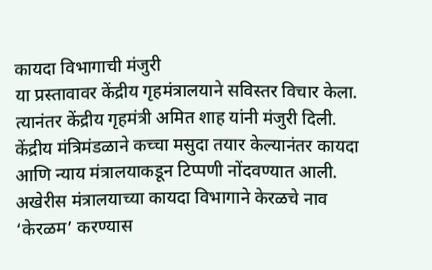कायदा विभागाची मंजुरी
या प्रस्तावावर केंद्रीय गृहमंत्रालयाने सविस्तर विचार केला. त्यानंतर केंद्रीय गृहमंत्री अमित शाह यांनी मंजुरी दिली. केंद्रीय मंत्रिमंडळाने कच्चा मसुदा तयार केल्यानंतर कायदा आणि न्याय मंत्रालयाकडून टिप्पणी नोंदवण्यात आली. अखेरीस मंत्रालयाच्या कायदा विभागाने केरळचे नाव ‘केरळम’ करण्यास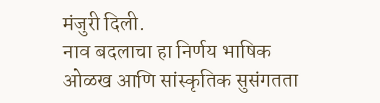मंजुरी दिली.
नाव बदलाचा हा निर्णय भाषिक ओळख आणि सांस्कृतिक सुसंगतता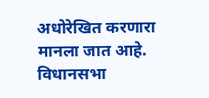अधोरेखित करणारा मानला जात आहे. विधानसभा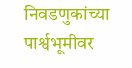निवडणुकांच्या पार्श्वभूमीवर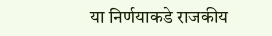या निर्णयाकडे राजकीय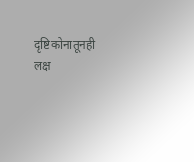दृष्टिकोनातूनही लक्ष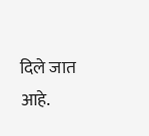दिले जात आहे.